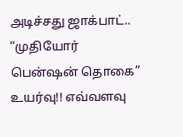அடிச்சது ஜாக்பாட்.. “முதியோர் பென்ஷன் தொகை” உயர்வு!! எவ்வளவு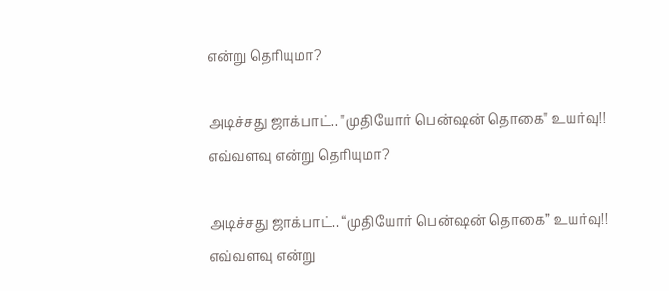என்று தெரியுமா?

அடிச்சது ஜாக்பாட்.. "முதியோர் பென்ஷன் தொகை" உயர்வு!! எவ்வளவு என்று தெரியுமா?

அடிச்சது ஜாக்பாட்.. “முதியோர் பென்ஷன் தொகை” உயர்வு!! எவ்வளவு என்று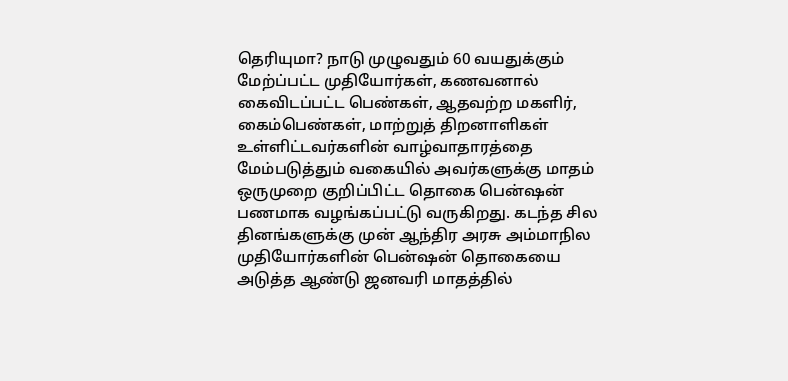தெரியுமா? நாடு முழுவதும் 60 வயதுக்கும் மேற்ப்பட்ட முதியோர்கள், கணவனால் கைவிடப்பட்ட பெண்கள், ஆதவற்ற மகளிர், கைம்பெண்கள், மாற்றுத் திறனாளிகள் உள்ளிட்டவர்களின் வாழ்வாதாரத்தை மேம்படுத்தும் வகையில் அவர்களுக்கு மாதம் ஒருமுறை குறிப்பிட்ட தொகை பென்ஷன் பணமாக வழங்கப்பட்டு வருகிறது. கடந்த சில தினங்களுக்கு முன் ஆந்திர அரசு அம்மாநில முதியோர்களின் பென்ஷன் தொகையை அடுத்த ஆண்டு ஜனவரி மாதத்தில்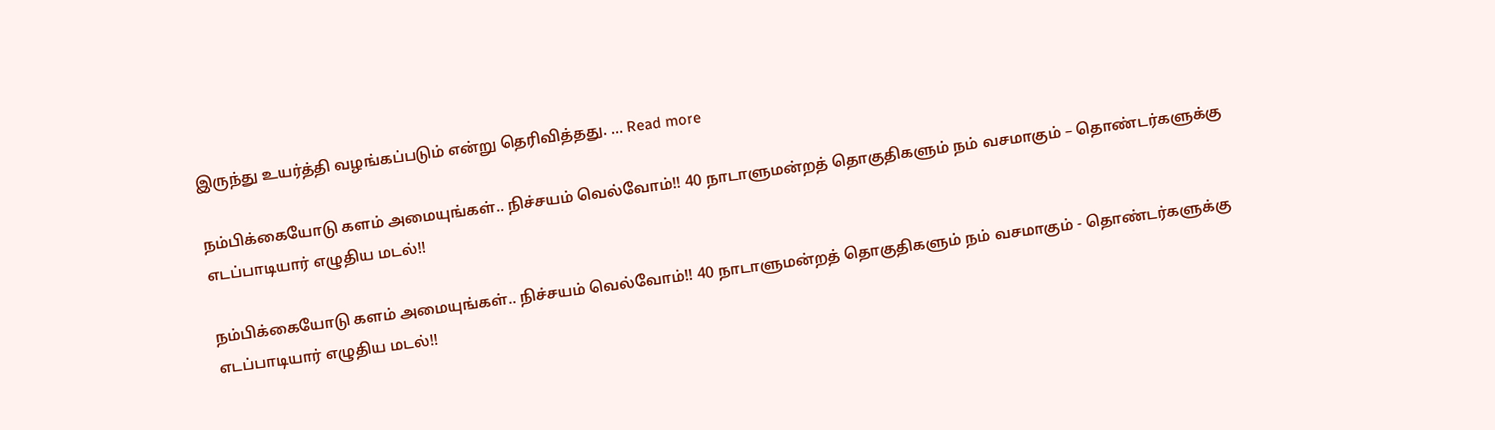இருந்து உயர்த்தி வழங்கப்படும் என்று தெரிவித்தது. … Read more

நம்பிக்கையோடு களம் அமையுங்கள்.. நிச்சயம் வெல்வோம்!! 40 நாடாளுமன்றத் தொகுதிகளும் நம் வசமாகும் – தொண்டர்களுக்கு எடப்பாடியார் எழுதிய மடல்!!

நம்பிக்கையோடு களம் அமையுங்கள்.. நிச்சயம் வெல்வோம்!! 40 நாடாளுமன்றத் தொகுதிகளும் நம் வசமாகும் - தொண்டர்களுக்கு எடப்பாடியார் எழுதிய மடல்!!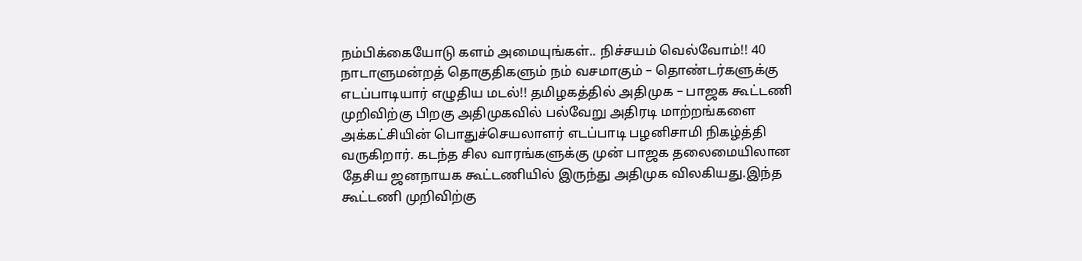நம்பிக்கையோடு களம் அமையுங்கள்.. நிச்சயம் வெல்வோம்!! 40 நாடாளுமன்றத் தொகுதிகளும் நம் வசமாகும் – தொண்டர்களுக்கு எடப்பாடியார் எழுதிய மடல்!! தமிழகத்தில் அதிமுக – பாஜக கூட்டணி முறிவிற்கு பிறகு அதிமுகவில் பல்வேறு அதிரடி மாற்றங்களை அக்கட்சியின் பொதுச்செயலாளர் எடப்பாடி பழனிசாமி நிகழ்த்தி வருகிறார். கடந்த சில வாரங்களுக்கு முன் பாஜக தலைமையிலான தேசிய ஜனநாயக கூட்டணியில் இருந்து அதிமுக விலகியது.இந்த கூட்டணி முறிவிற்கு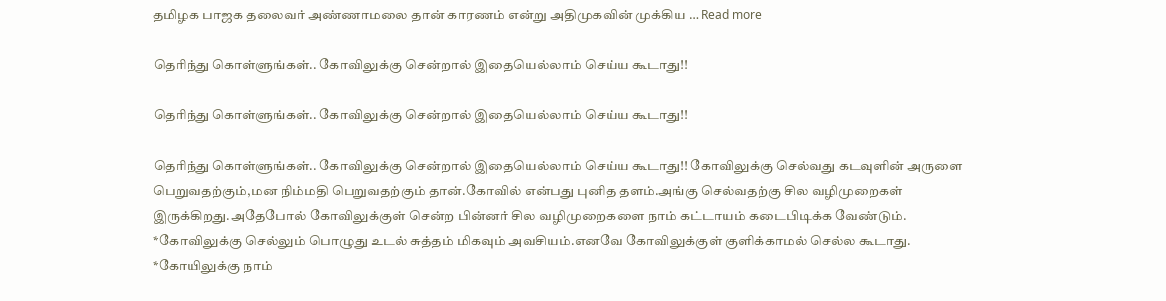தமிழக பாஜக தலைவர் அண்ணாமலை தான் காரணம் என்று அதிமுகவின் முக்கிய … Read more

தெரிந்து கொள்ளுங்கள்.. கோவிலுக்கு சென்றால் இதையெல்லாம் செய்ய கூடாது!!

தெரிந்து கொள்ளுங்கள்.. கோவிலுக்கு சென்றால் இதையெல்லாம் செய்ய கூடாது!!

தெரிந்து கொள்ளுங்கள்.. கோவிலுக்கு சென்றால் இதையெல்லாம் செய்ய கூடாது!! கோவிலுக்கு செல்வது கடவுளின் அருளை பெறுவதற்கும்,மன நிம்மதி பெறுவதற்கும் தான்.கோவில் என்பது புனித தளம்.அங்கு செல்வதற்கு சில வழிமுறைகள் இருக்கிறது.அதேபோல் கோவிலுக்குள் சென்ற பின்னர் சில வழிமுறைகளை நாம் கட்டாயம் கடைபிடிக்க வேண்டும். *கோவிலுக்கு செல்லும் பொழுது உடல் சுத்தம் மிகவும் அவசியம்.எனவே கோவிலுக்குள் குளிக்காமல் செல்ல கூடாது. *கோயிலுக்கு நாம்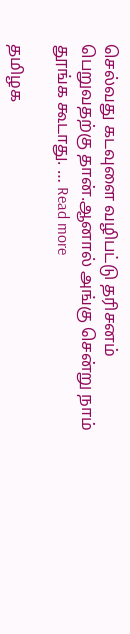செல்வது கடவுளை வழிபட்டு தரிசனம் பெறுவதற்கு தான்.ஆனால் அங்கு சென்று நாம் தூங்க கூடாது. … Read more

தமிழக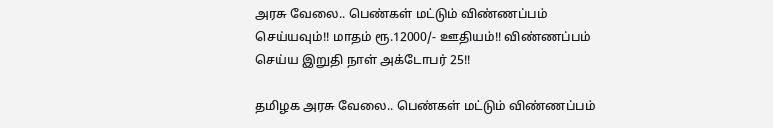அரசு வேலை.. பெண்கள் மட்டும் விண்ணப்பம் செய்யவும்!! மாதம் ரூ.12000/- ஊதியம்!! விண்ணப்பம் செய்ய இறுதி நாள் அக்டோபர் 25!!

தமிழக அரசு வேலை.. பெண்கள் மட்டும் விண்ணப்பம்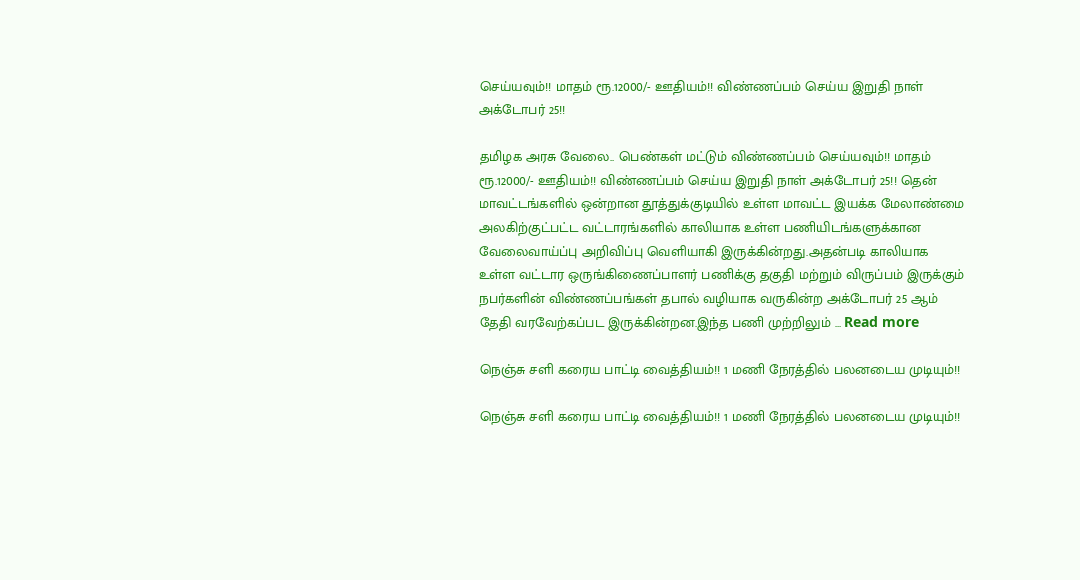செய்யவும்!! மாதம் ரூ.12000/- ஊதியம்!! விண்ணப்பம் செய்ய இறுதி நாள் அக்டோபர் 25!!

தமிழக அரசு வேலை.. பெண்கள் மட்டும் விண்ணப்பம் செய்யவும்!! மாதம் ரூ.12000/- ஊதியம்!! விண்ணப்பம் செய்ய இறுதி நாள் அக்டோபர் 25!! தென் மாவட்டங்களில் ஒன்றான தூத்துக்குடியில் உள்ள மாவட்ட இயக்க மேலாண்மை அலகிற்குட்பட்ட வட்டாரங்களில் காலியாக உள்ள பணியிடங்களுக்கான வேலைவாய்ப்பு அறிவிப்பு வெளியாகி இருக்கின்றது.அதன்படி காலியாக உள்ள வட்டார ஒருங்கிணைப்பாளர் பணிக்கு தகுதி மற்றும் விருப்பம் இருக்கும் நபர்களின் விண்ணப்பங்கள் தபால் வழியாக வருகின்ற அக்டோபர் 25 ஆம் தேதி வரவேற்கப்பட இருக்கின்றன.இந்த பணி முற்றிலும் … Read more

நெஞ்சு சளி கரைய பாட்டி வைத்தியம்!! 1 மணி நேரத்தில் பலனடைய முடியும்!!

நெஞ்சு சளி கரைய பாட்டி வைத்தியம்!! 1 மணி நேரத்தில் பலனடைய முடியும்!!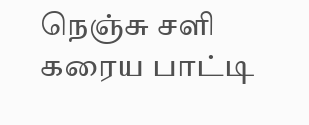நெஞ்சு சளி கரைய பாட்டி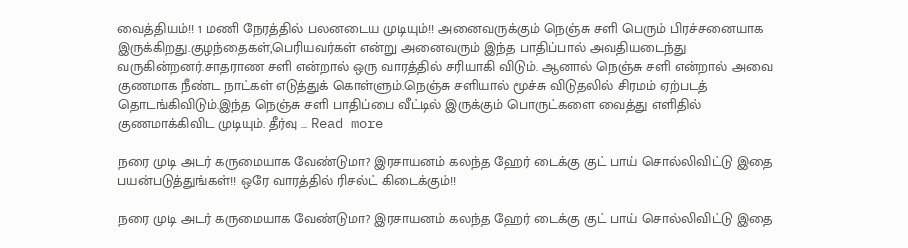வைத்தியம்!! 1 மணி நேரத்தில் பலனடைய முடியும்!! அனைவருக்கும் நெஞ்சு சளி பெரும் பிரச்சனையாக இருக்கிறது.குழந்தைகள்,பெரியவர்கள் என்று அனைவரும் இந்த பாதிப்பால் அவதியடைந்து வருகின்றனர்.சாதராண சளி என்றால் ஒரு வாரத்தில் சரியாகி விடும். ஆனால் நெஞ்சு சளி என்றால் அவை குணமாக நீண்ட நாட்கள் எடுத்துக் கொள்ளும்.நெஞ்சு சளியால் மூச்சு விடுதலில் சிரமம் ஏற்படத் தொடங்கிவிடும்.இந்த நெஞ்சு சளி பாதிப்பை வீட்டில் இருக்கும் பொருட்களை வைத்து எளிதில் குணமாக்கிவிட முடியும். தீர்வு … Read more

நரை முடி அடர் கருமையாக வேண்டுமா? இரசாயனம் கலந்த ஹேர் டைக்கு குட் பாய் சொல்லிவிட்டு இதை பயன்படுத்துங்கள்!! ஒரே வாரத்தில் ரிசல்ட் கிடைக்கும்!!

நரை முடி அடர் கருமையாக வேண்டுமா? இரசாயனம் கலந்த ஹேர் டைக்கு குட் பாய் சொல்லிவிட்டு இதை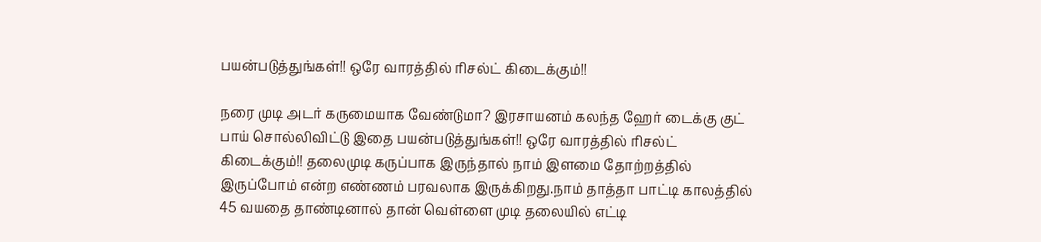பயன்படுத்துங்கள்!! ஒரே வாரத்தில் ரிசல்ட் கிடைக்கும்!!

நரை முடி அடர் கருமையாக வேண்டுமா? இரசாயனம் கலந்த ஹேர் டைக்கு குட் பாய் சொல்லிவிட்டு இதை பயன்படுத்துங்கள்!! ஒரே வாரத்தில் ரிசல்ட் கிடைக்கும்!! தலைமுடி கருப்பாக இருந்தால் நாம் இளமை தோற்றத்தில் இருப்போம் என்ற எண்ணம் பரவலாக இருக்கிறது.நாம் தாத்தா பாட்டி காலத்தில் 45 வயதை தாண்டினால் தான் வெள்ளை முடி தலையில் எட்டி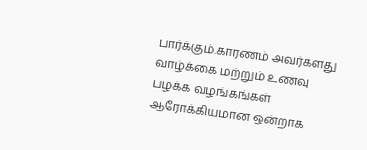பார்க்கும்.காரணம் அவர்களது வாழ்க்கை மற்றும் உணவு பழக்க வழங்கங்கள் ஆரோக்கியமான ஒன்றாக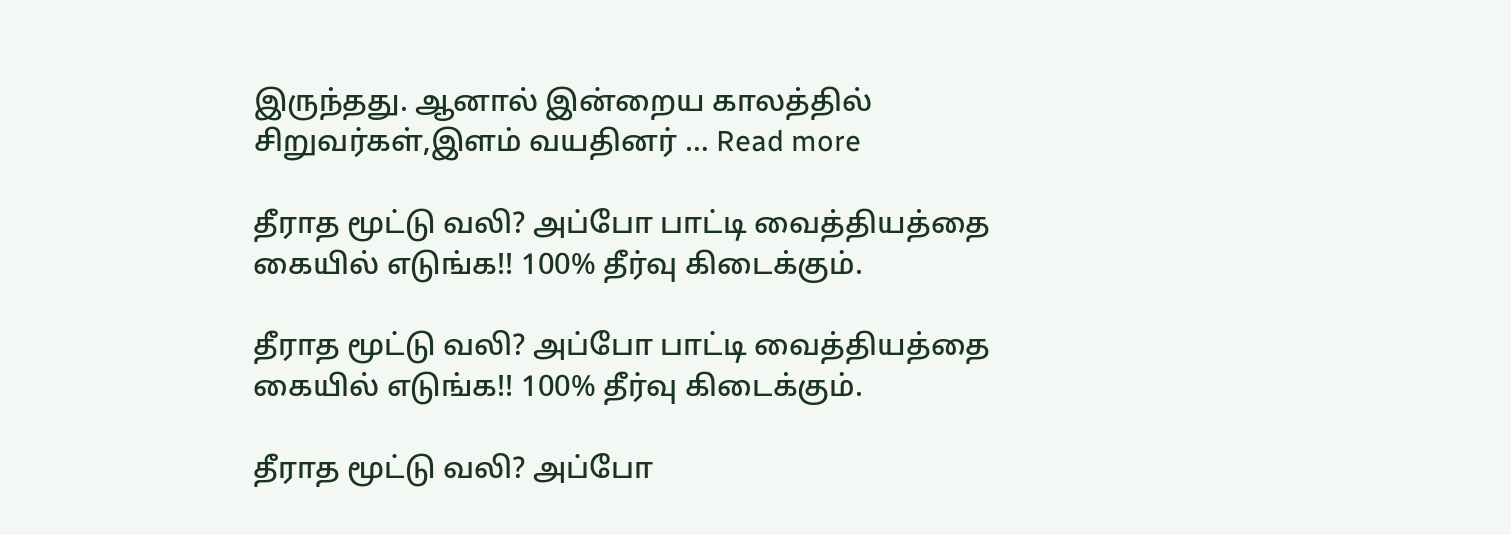இருந்தது. ஆனால் இன்றைய காலத்தில் சிறுவர்கள்,இளம் வயதினர் … Read more

தீராத மூட்டு வலி? அப்போ பாட்டி வைத்தியத்தை கையில் எடுங்க!! 100% தீர்வு கிடைக்கும்.

தீராத மூட்டு வலி? அப்போ பாட்டி வைத்தியத்தை கையில் எடுங்க!! 100% தீர்வு கிடைக்கும்.

தீராத மூட்டு வலி? அப்போ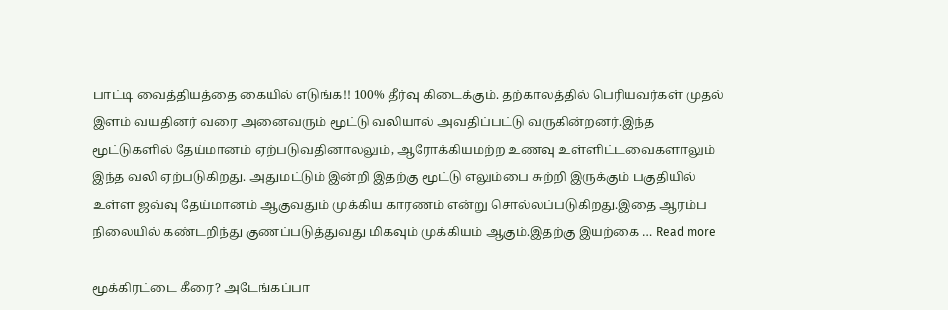பாட்டி வைத்தியத்தை கையில் எடுங்க!! 100% தீர்வு கிடைக்கும். தற்காலத்தில் பெரியவர்கள் முதல் இளம் வயதினர் வரை அனைவரும் மூட்டு வலியால் அவதிப்பட்டு வருகின்றனர்.இந்த மூட்டுகளில் தேய்மானம் ஏற்படுவதினாலலும், ஆரோக்கியமற்ற உணவு உள்ளிட்டவைகளாலும் இந்த வலி ஏற்படுகிறது. அதுமட்டும் இன்றி இதற்கு மூட்டு எலும்பை சுற்றி இருக்கும் பகுதியில் உள்ள ஜவ்வு தேய்மானம் ஆகுவதும் முக்கிய காரணம் என்று சொல்லப்படுகிறது.இதை ஆரம்ப நிலையில் கண்டறிந்து குணப்படுத்துவது மிகவும் முக்கியம் ஆகும்.இதற்கு இயற்கை … Read more

மூக்கிரட்டை கீரை? அடேங்கப்பா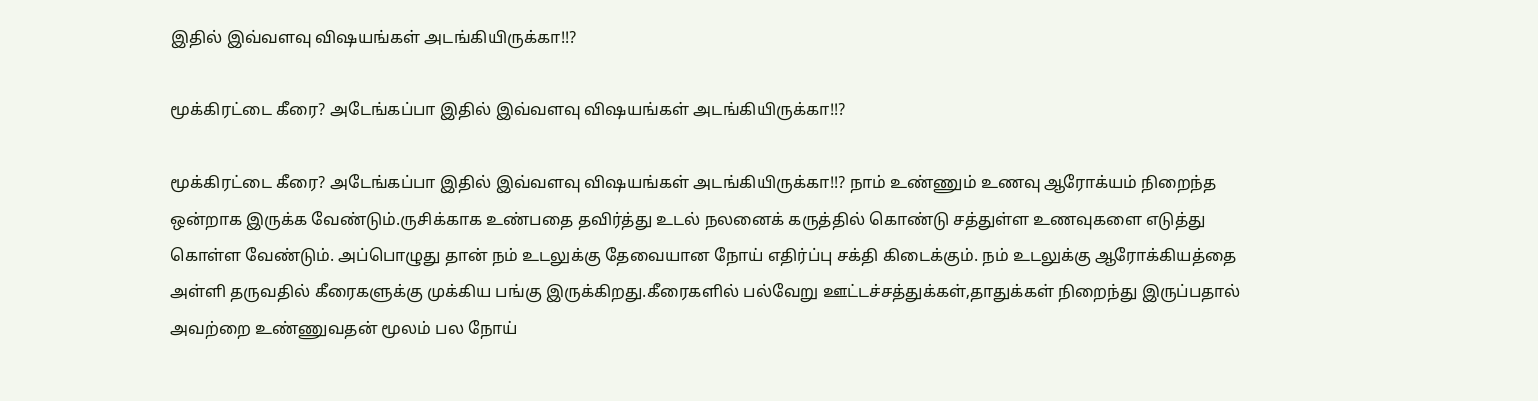இதில் இவ்வளவு விஷயங்கள் அடங்கியிருக்கா!!?

மூக்கிரட்டை கீரை? அடேங்கப்பா இதில் இவ்வளவு விஷயங்கள் அடங்கியிருக்கா!!?

மூக்கிரட்டை கீரை? அடேங்கப்பா இதில் இவ்வளவு விஷயங்கள் அடங்கியிருக்கா!!? நாம் உண்ணும் உணவு ஆரோக்யம் நிறைந்த ஒன்றாக இருக்க வேண்டும்.ருசிக்காக உண்பதை தவிர்த்து உடல் நலனைக் கருத்தில் கொண்டு சத்துள்ள உணவுகளை எடுத்து கொள்ள வேண்டும். அப்பொழுது தான் நம் உடலுக்கு தேவையான நோய் எதிர்ப்பு சக்தி கிடைக்கும். நம் உடலுக்கு ஆரோக்கியத்தை அள்ளி தருவதில் கீரைகளுக்கு முக்கிய பங்கு இருக்கிறது.கீரைகளில் பல்வேறு ஊட்டச்சத்துக்கள்,தாதுக்கள் நிறைந்து இருப்பதால் அவற்றை உண்ணுவதன் மூலம் பல நோய்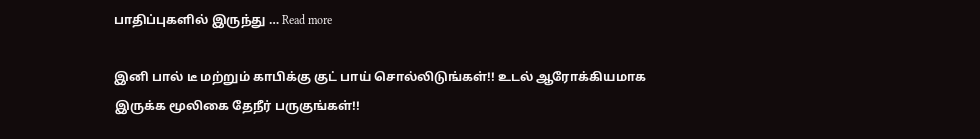பாதிப்புகளில் இருந்து … Read more

இனி பால் டீ மற்றும் காபிக்கு குட் பாய் சொல்லிடுங்கள்!! உடல் ஆரோக்கியமாக இருக்க மூலிகை தேநீர் பருகுங்கள்!!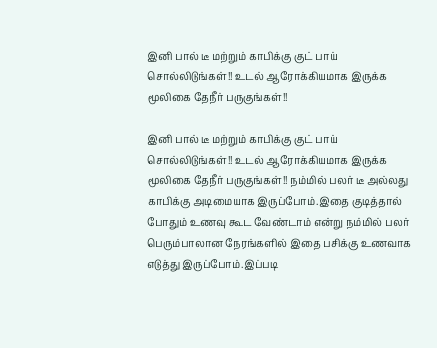இனி பால் டீ மற்றும் காபிக்கு குட் பாய் சொல்லிடுங்கள்!! உடல் ஆரோக்கியமாக இருக்க மூலிகை தேநீர் பருகுங்கள்!!

இனி பால் டீ மற்றும் காபிக்கு குட் பாய் சொல்லிடுங்கள்!! உடல் ஆரோக்கியமாக இருக்க மூலிகை தேநீர் பருகுங்கள்!! நம்மில் பலர் டீ அல்லது காபிக்கு அடிமையாக இருப்போம்.இதை குடித்தால் போதும் உணவு கூட வேண்டாம் என்று நம்மில் பலர் பெரும்பாலான நேரங்களில் இதை பசிக்கு உணவாக எடுத்து இருப்போம்.இப்படி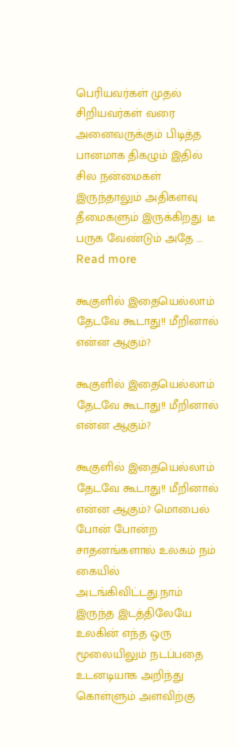பெரியவர்கள் முதல் சிறியவர்கள் வரை அனைவருக்கும் பிடித்த பானமாக திகழும் இதில் சில நன்மைகள் இருந்தாலும் அதிகளவு தீமைகளும் இருக்கிறது. டீ பருக வேண்டும் அதே … Read more

கூகுளில் இதையெல்லாம் தேடவே கூடாது!! மீறினால் என்ன ஆகும்?

கூகுளில் இதையெல்லாம் தேடவே கூடாது!! மீறினால் என்ன ஆகும்?

கூகுளில் இதையெல்லாம் தேடவே கூடாது!! மீறினால் என்ன ஆகும்? மொபைல் போன் போன்ற சாதனங்களால் உலகம் நம் கையில் அடங்கிவிட்டது.நாம் இருந்த இடத்திலேயே உலகின் எந்த ஒரு மூலையிலும் நடப்பதை உடனடியாக அறிந்து கொள்ளும் அளவிற்கு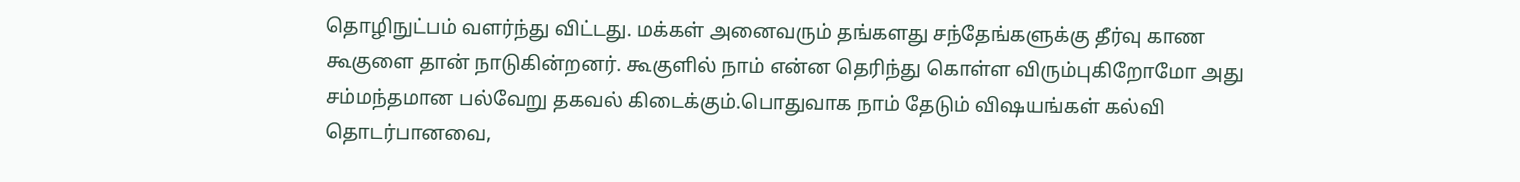தொழிநுட்பம் வளர்ந்து விட்டது. மக்கள் அனைவரும் தங்களது சந்தேங்களுக்கு தீர்வு காண கூகுளை தான் நாடுகின்றனர். கூகுளில் நாம் என்ன தெரிந்து கொள்ள விரும்புகிறோமோ அது சம்மந்தமான பல்வேறு தகவல் கிடைக்கும்.பொதுவாக நாம் தேடும் விஷயங்கள் கல்வி தொடர்பானவை,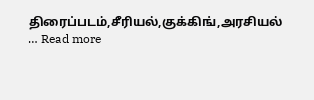திரைப்படம்,சீரியல்,குக்கிங்,அரசியல் … Read more